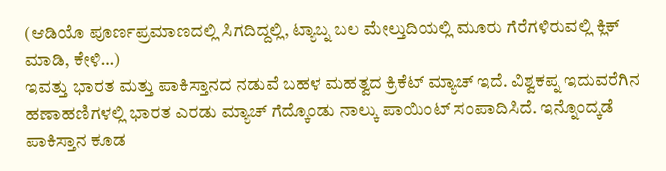(ಆಡಿಯೊ ಪೂರ್ಣಪ್ರಮಾಣದಲ್ಲಿ ಸಿಗದಿದ್ದಲ್ಲಿ, ಟ್ಯಾಬ್ನ ಬಲ ಮೇಲ್ತುದಿಯಲ್ಲಿ ಮೂರು ಗೆರೆಗಳಿರುವಲ್ಲಿ ಕ್ಲಿಕ್ ಮಾಡಿ, ಕೇಳಿ…)
ಇವತ್ತು ಭಾರತ ಮತ್ತು ಪಾಕಿಸ್ತಾನದ ನಡುವೆ ಬಹಳ ಮಹತ್ವದ ಕ್ರಿಕೆಟ್ ಮ್ಯಾಚ್ ಇದೆ. ವಿಶ್ವಕಪ್ನ ಇದುವರೆಗಿನ ಹಣಾಹಣಿಗಳಲ್ಲಿ ಭಾರತ ಎರಡು ಮ್ಯಾಚ್ ಗೆದ್ಕೊಂಡು ನಾಲ್ಕು ಪಾಯಿಂಟ್ ಸಂಪಾದಿಸಿದೆ. ಇನ್ನೊಂದ್ಕಡೆ ಪಾಕಿಸ್ತಾನ ಕೂಡ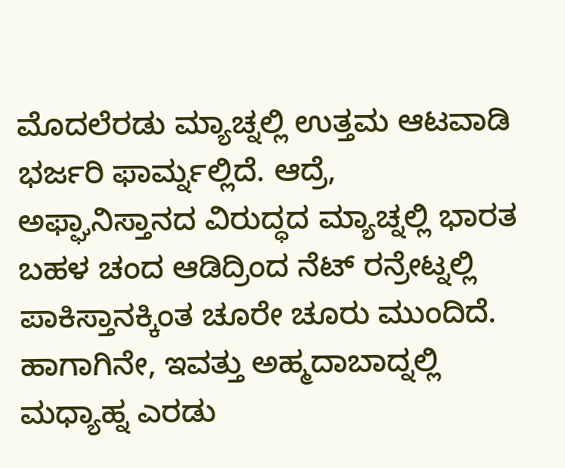ಮೊದಲೆರಡು ಮ್ಯಾಚ್ನಲ್ಲಿ ಉತ್ತಮ ಆಟವಾಡಿ ಭರ್ಜರಿ ಫಾರ್ಮ್ನಲ್ಲಿದೆ. ಆದ್ರೆ, ಅಫ್ಘಾನಿಸ್ತಾನದ ವಿರುದ್ಧದ ಮ್ಯಾಚ್ನಲ್ಲಿ ಭಾರತ ಬಹಳ ಚಂದ ಆಡಿದ್ರಿಂದ ನೆಟ್ ರನ್ರೇಟ್ನಲ್ಲಿ ಪಾಕಿಸ್ತಾನಕ್ಕಿಂತ ಚೂರೇ ಚೂರು ಮುಂದಿದೆ. ಹಾಗಾಗಿನೇ, ಇವತ್ತು ಅಹ್ಮದಾಬಾದ್ನಲ್ಲಿ ಮಧ್ಯಾಹ್ನ ಎರಡು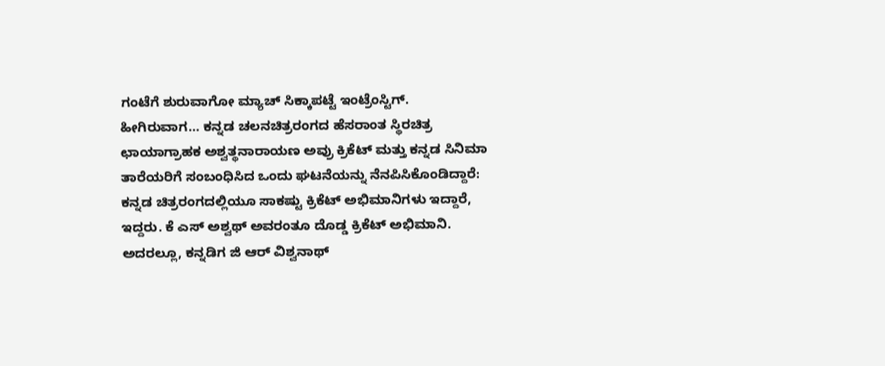ಗಂಟೆಗೆ ಶುರುವಾಗೋ ಮ್ಯಾಚ್ ಸಿಕ್ಕಾಪಟ್ಟೆ ಇಂಟ್ರೆಂಸ್ಟಿಗ್.
ಹೀಗಿರುವಾಗ… ಕನ್ನಡ ಚಲನಚಿತ್ರರಂಗದ ಹೆಸರಾಂತ ಸ್ಥಿರಚಿತ್ರ ಛಾಯಾಗ್ರಾಹಕ ಅಶ್ವತ್ಥನಾರಾಯಣ ಅವ್ರು ಕ್ರಿಕೆಟ್ ಮತ್ತು ಕನ್ನಡ ಸಿನಿಮಾ ತಾರೆಯರಿಗೆ ಸಂಬಂಧಿಸಿದ ಒಂದು ಘಟನೆಯನ್ನು ನೆನಪಿಸಿಕೊಂಡಿದ್ದಾರೆ:
ಕನ್ನಡ ಚಿತ್ರರಂಗದಲ್ಲಿಯೂ ಸಾಕಷ್ಟು ಕ್ರಿಕೆಟ್ ಅಭಿಮಾನಿಗಳು ಇದ್ದಾರೆ, ಇದ್ದರು. ಕೆ ಎಸ್ ಅಶ್ವಥ್ ಅವರಂತೂ ದೊಡ್ಡ ಕ್ರಿಕೆಟ್ ಅಭಿಮಾನಿ. ಅದರಲ್ಲೂ, ಕನ್ನಡಿಗ ಜಿ ಆರ್ ವಿಶ್ವನಾಥ್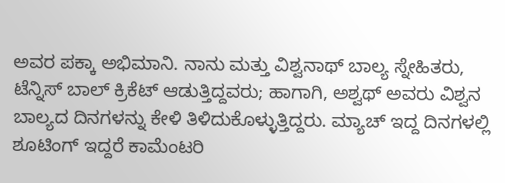ಅವರ ಪಕ್ಕಾ ಅಭಿಮಾನಿ. ನಾನು ಮತ್ತು ವಿಶ್ವನಾಥ್ ಬಾಲ್ಯ ಸ್ನೇಹಿತರು, ಟೆನ್ನಿಸ್ ಬಾಲ್ ಕ್ರಿಕೆಟ್ ಆಡುತ್ತಿದ್ದವರು; ಹಾಗಾಗಿ, ಅಶ್ವಥ್ ಅವರು ವಿಶ್ವನ ಬಾಲ್ಯದ ದಿನಗಳನ್ನು ಕೇಳಿ ತಿಳಿದುಕೊಳ್ಳುತ್ತಿದ್ದರು. ಮ್ಯಾಚ್ ಇದ್ದ ದಿನಗಳಲ್ಲಿ ಶೂಟಿಂಗ್ ಇದ್ದರೆ ಕಾಮೆಂಟರಿ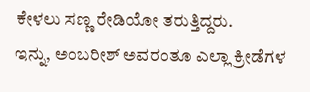ಕೇಳಲು ಸಣ್ಣ ರೇಡಿಯೋ ತರುತ್ತಿದ್ದರು.
ಇನ್ನು, ಅಂಬರೀಶ್ ಅವರಂತೂ ಎಲ್ಲಾ ಕ್ರೀಡೆಗಳ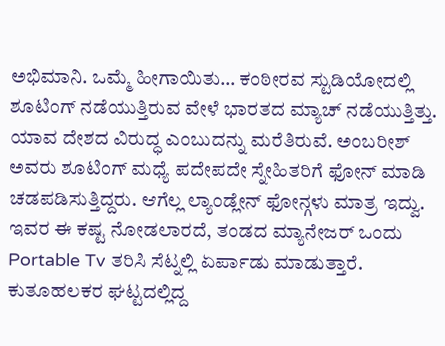ಅಭಿಮಾನಿ. ಒಮ್ಮೆ ಹೀಗಾಯಿತು… ಕಂಠೀರವ ಸ್ಟುಡಿಯೋದಲ್ಲಿ ಶೂಟಿಂಗ್ ನಡೆಯುತ್ತಿರುವ ವೇಳೆ ಭಾರತದ ಮ್ಯಾಚ್ ನಡೆಯುತ್ತಿತ್ತು. ಯಾವ ದೇಶದ ವಿರುದ್ಧ ಎಂಬುದನ್ನು ಮರೆತಿರುವೆ. ಅಂಬರೀಶ್ ಅವರು ಶೂಟಿಂಗ್ ಮಧ್ಯೆ ಪದೇಪದೇ ಸ್ನೇಹಿತರಿಗೆ ಫೋನ್ ಮಾಡಿ ಚಡಪಡಿಸುತ್ತಿದ್ದರು. ಆಗೆಲ್ಲ ಲ್ಯಾಂಡ್ಲೇನ್ ಫೋನ್ಗಳು ಮಾತ್ರ ಇದ್ವು. ಇವರ ಈ ಕಷ್ಟ ನೋಡಲಾರದೆ, ತಂಡದ ಮ್ಯಾನೇಜರ್ ಒಂದು Portable Tv ತರಿಸಿ ಸೆಟ್ನಲ್ಲಿ ಏರ್ಪಾಡು ಮಾಡುತ್ತಾರೆ. ಕುತೂಹಲಕರ ಘಟ್ಟದಲ್ಲಿದ್ದ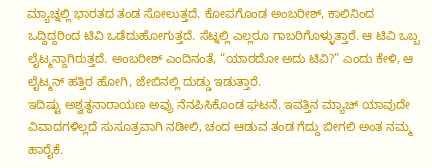ಮ್ಯಾಚ್ನಲ್ಲಿ ಭಾರತದ ತಂಡ ಸೋಲುತ್ತದೆ. ಕೋಪಗೊಂಡ ಅಂಬರೀಶ್, ಕಾಲಿನಿಂದ ಒದ್ದಿದ್ದರಿಂದ ಟಿವಿ ಒಡೆದುಹೋಗುತ್ತದೆ. ಸೆಟ್ನಲ್ಲಿ ಎಲ್ಲರೂ ಗಾಬರಿಗೊಳ್ಳುತ್ತಾರೆ. ಆ ಟಿವಿ ಒಬ್ಬ ಲೈಟ್ಮನ್ದಾಗಿರುತ್ತದೆ. ಅಂಬರೀಶ್ ಎಂದಿನಂತೆ, “ಯಾರದೋ ಅದು ಟಿವಿ?” ಎಂದು ಕೇಳಿ, ಆ ಲೈಟ್ಮನ್ ಹತ್ತಿರ ಹೋಗಿ, ಜೇಬಿನಲ್ಲಿ ದುಡ್ಡು ಇಡುತ್ತಾರೆ.
ಇದಿಷ್ಟು ಅಶ್ವತ್ಥನಾರಾಯಣ ಅವ್ರು ನೆನಪಿಸಿಕೊಂಡ ಘಟನೆ. ಇವತ್ತಿನ ಮ್ಯಾಚ್ ಯಾವುದೇ ವಿವಾದಗಳಿಲ್ಲದೆ ಸುಸೂತ್ರವಾಗಿ ನಡೀಲಿ, ಚಂದ ಆಡುವ ತಂಡ ಗೆದ್ದು ಬೀಗಲಿ ಅಂತ ನಮ್ಮ ಹಾರೈಕೆ.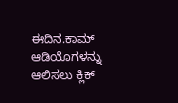ಈದಿನ.ಕಾಮ್ ಆಡಿಯೊಗಳನ್ನು ಆಲಿಸಲು ಕ್ಲಿಕ್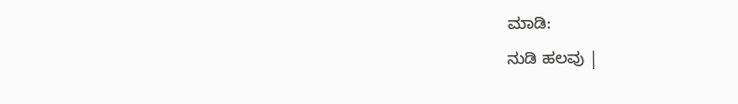ಮಾಡಿ:
ನುಡಿ ಹಲವು |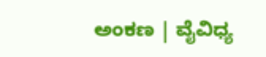ಅಂಕಣ | ವೈವಿಧ್ಯ